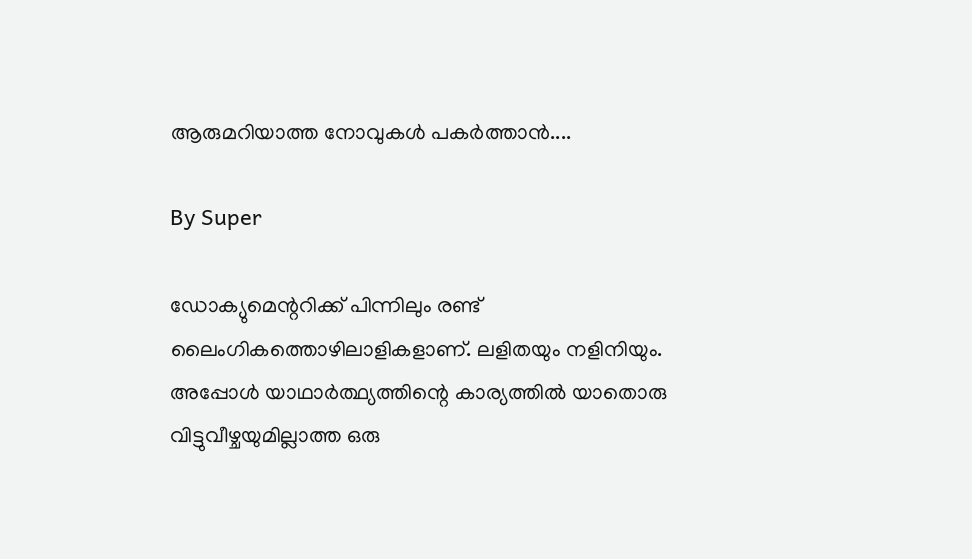ആരുമറിയാത്ത നോവുകള്‍ പകര്‍ത്താന്‍....

By Super

ഡോക്യുമെന്ററിക്ക് പിന്നിലും രണ്ട് ലൈംഗികത്തൊഴിലാളികളാണ്. ലളിതയും നളിനിയും. അപ്പോള്‍ യാഥാര്‍ത്ഥ്യത്തിന്റെ കാര്യത്തില്‍ യാതൊരു വിട്ടുവീഴ്ചയുമില്ലാത്ത ഒരു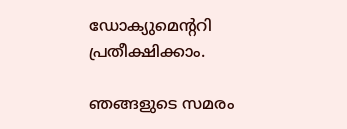ഡോക്യുമെന്ററി പ്രതീക്ഷിക്കാം.

ഞങ്ങളുടെ സമരം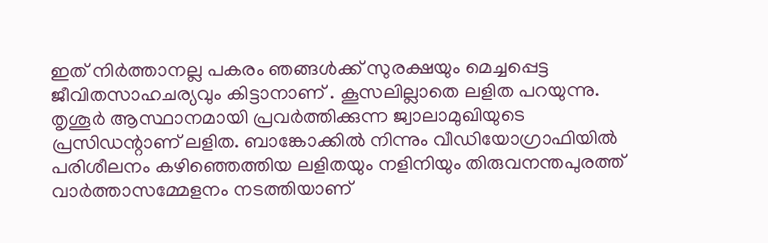ഇത് നിര്‍ത്താനല്ല പകരം ഞങ്ങള്‍ക്ക് സുരക്ഷയും മെച്ചപ്പെട്ട ജീവിതസാഹചര്യവും കിട്ടാനാണ് . കൂസലില്ലാതെ ലളിത പറയുന്നു. തൃശൂര്‍ ആസ്ഥാനമായി പ്രവര്‍ത്തിക്കുന്ന ജ്വാലാമുഖിയുടെ പ്രസിഡന്റാണ് ലളിത. ബാങ്കോക്കില്‍ നിന്നും വീഡിയോഗ്രാഫിയില്‍ പരിശീലനം കഴിഞ്ഞെത്തിയ ലളിതയും നളിനിയും തിരുവനന്തപുരത്ത് വാര്‍ത്താസമ്മേളനം നടത്തിയാണ്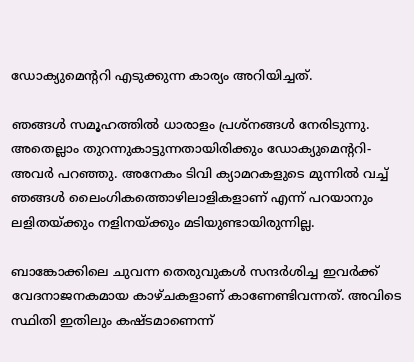ഡോക്യുമെന്ററി എടുക്കുന്ന കാര്യം അറിയിച്ചത്.

ഞങ്ങള്‍ സമൂഹത്തില്‍ ധാരാളം പ്രശ്നങ്ങള്‍ നേരിടുന്നു. അതെല്ലാം തുറന്നുകാട്ടുന്നതായിരിക്കും ഡോക്യുമെന്ററി-അവര്‍ പറഞ്ഞു. അനേകം ടിവി ക്യാമറകളുടെ മുന്നില്‍ വച്ച് ഞങ്ങള്‍ ലൈംഗികത്തൊഴിലാളികളാണ് എന്ന് പറയാനും ലളിതയ്ക്കും നളിനയ്ക്കും മടിയുണ്ടായിരുന്നില്ല.

ബാങ്കോക്കിലെ ചുവന്ന തെരുവുകള്‍ സന്ദര്‍ശിച്ച ഇവര്‍ക്ക് വേദനാജനകമായ കാഴ്ചകളാണ് കാണേണ്ടിവന്നത്. അവിടെ സ്ഥിതി ഇതിലും കഷ്ടമാണെന്ന്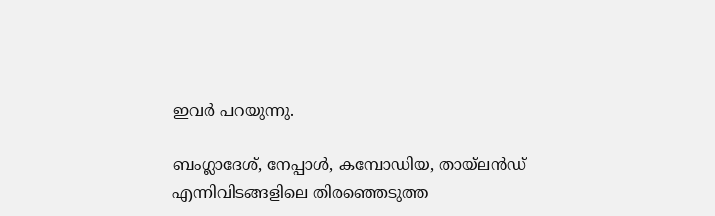ഇവര്‍ പറയുന്നു.

ബംഗ്ലാദേശ്, നേപ്പാള്‍, കമ്പോഡിയ, തായ്ലന്‍ഡ് എന്നിവിടങ്ങളിലെ തിരഞ്ഞെടുത്ത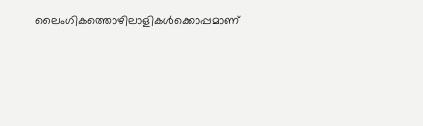ലൈംഗികത്തൊഴിലാളികള്‍ക്കൊപ്പമാണ്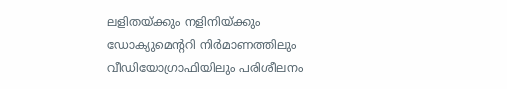ലളിതയ്ക്കും നളിനിയ്ക്കും ഡോക്യുമെന്ററി നിര്‍മാണത്തിലും വീഡിയോഗ്രാഫിയിലും പരിശീലനം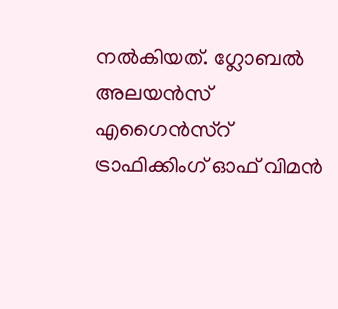നല്‍കിയത്. ഗ്ലോബല്‍ അലയന്‍സ് എഗൈന്‍സ്റ് ട്രാഫിക്കിംഗ് ഓഫ് വിമന്‍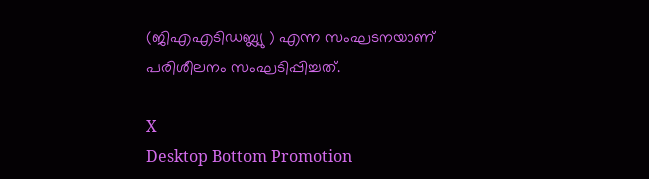(ജിഎഎടിഡബ്ല്യു ) എന്ന സംഘടനയാണ് പരിശീലനം സംഘടിപ്പിച്ചത്.

X
Desktop Bottom Promotion